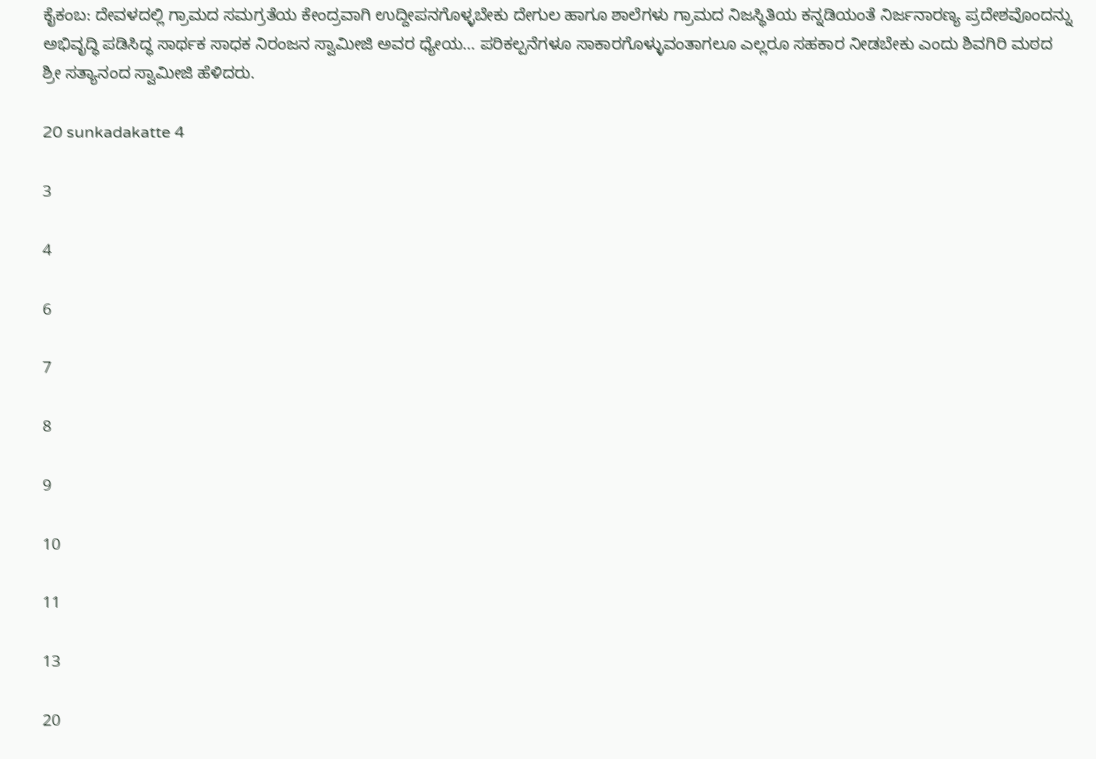ಕೈಕಂಬ: ದೇವಳದಲ್ಲಿ ಗ್ರಾಮದ ಸಮಗ್ರತೆಯ ಕೇಂದ್ರವಾಗಿ ಉದ್ದೀಪನಗೊಳ್ಳಬೇಕು ದೇಗುಲ ಹಾಗೂ ಶಾಲೆಗಳು ಗ್ರಾಮದ ನಿಜಸ್ಥಿತಿಯ ಕನ್ನಡಿಯಂತೆ ನಿರ್ಜನಾರಣ್ಯ ಪ್ರದೇಶವೊಂದನ್ನು ಅಭಿವೃದ್ಧಿ ಪಡಿಸಿದ್ಧ ಸಾರ್ಥಕ ಸಾಧಕ ನಿರಂಜನ ಸ್ವಾಮೀಜಿ ಅವರ ಧ್ಯೇಯ… ಪರಿಕಲ್ಪನೆಗಳೂ ಸಾಕಾರಗೊಳ್ಳುವಂತಾಗಲೂ ಎಲ್ಲರೂ ಸಹಕಾರ ನೀಡಬೇಕು ಎಂದು ಶಿವಗಿರಿ ಮಠದ ಶ್ರೀ ಸತ್ಯಾನಂದ ಸ್ವಾಮೀಜಿ ಹೆಳಿದರು.

20 sunkadakatte 4

3

4

6

7

8

9

10

11

13

20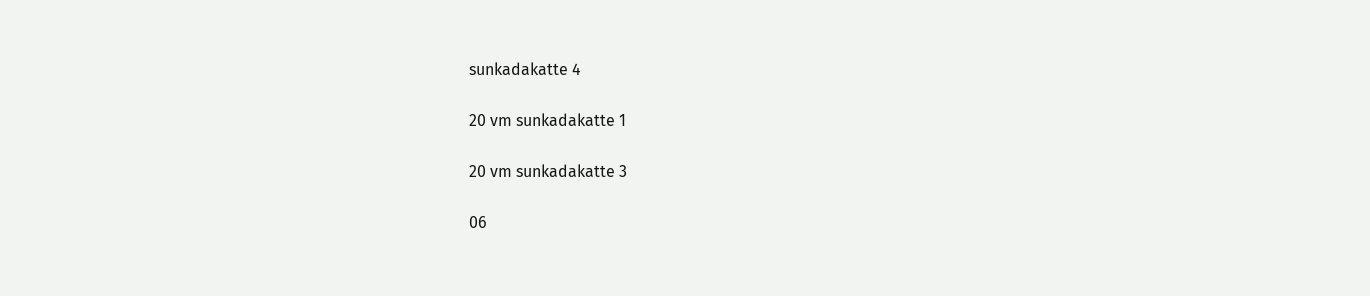sunkadakatte 4

20 vm sunkadakatte 1

20 vm sunkadakatte 3

06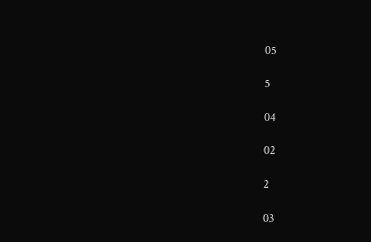05

5

04

02

2

03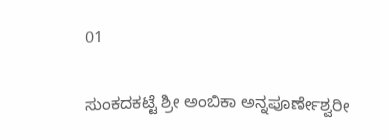01

ಸುಂಕದಕಟ್ಟೆ ಶ್ರೀ ಅಂಬಿಕಾ ಅನ್ನಪೂರ್ಣೇಶ್ವರೀ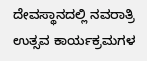ದೇವಸ್ಥಾನದಲ್ಲಿ ನವರಾತ್ರಿ ಉತ್ಸವ ಕಾರ್ಯಕ್ರಮಗಳ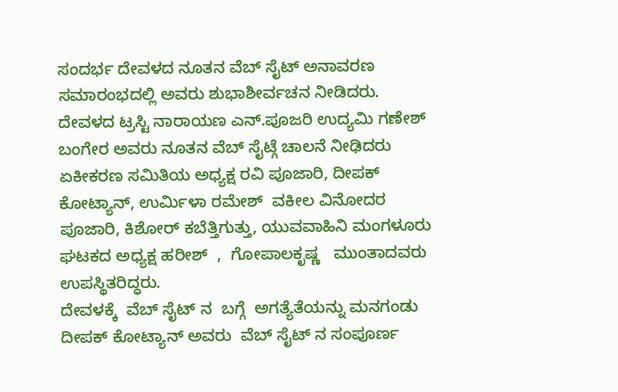ಸಂದರ್ಭ ದೇವಳದ ನೂತನ ವೆಬ್ ಸೈಟ್ ಅನಾವರಣ ಸಮಾರಂಭದಲ್ಲಿ ಅವರು ಶುಭಾಶೀರ್ವಚನ ನೀಡಿದರು.
ದೇವಳದ ಟ್ರಸ್ಟಿ ನಾರಾಯಣ ಎನ್.ಪೂಜರಿ ಉದ್ಯಮಿ ಗಣೇಶ್ ಬಂಗೇರ ಅವರು ನೂತನ ವೆಬ್ ಸೈಟ್ಗೆ ಚಾಲನೆ ನೀಢಿದರು ಏಕೀಕರಣ ಸಮಿತಿಯ ಅಧ್ಯಕ್ಷ ರವಿ ಪೂಜಾರಿ, ದೀಪಕ್ ಕೋಟ್ಯಾನ್, ಉರ್ಮಿಳಾ ರಮೇಶ್  ವಕೀಲ ವಿನೋದರ ಪೂಜಾರಿ, ಕಿಶೋರ್ ಕಬೆತ್ತಿಗುತ್ತು, ಯುವವಾಹಿನಿ ಮಂಗಳೂರು ಘಟಕದ ಅಧ್ಯಕ್ಷ ಹರೀಶ್  ,  ಗೋಪಾಲಕೃಷ್ಣ   ಮುಂತಾದವರು ಉಪಸ್ಥಿತರಿದ್ಧರು.
ದೇವಳಕ್ಕೆ  ವೆಬ್ ಸೈಟ್ ನ  ಬಗ್ಗೆ  ಅಗತ್ಯೆತೆಯನ್ನು ಮನಗಂಡು  ದೀಪಕ್ ಕೋಟ್ಯಾನ್ ಅವರು  ವೆಬ್ ಸೈಟ್ ನ ಸಂಪೂರ್ಣ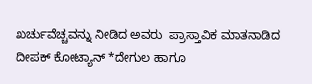ಖರ್ಚುವೆಚ್ಚವನ್ನು ನೀಡಿದ ಅವರು  ಪ್ರಾಸ್ತಾವಿಕ ಮಾತನಾಡಿದ ದೀಪಕ್ ಕೋಟ್ಯಾನ್ *ದೇಗುಲ ಹಾಗೂ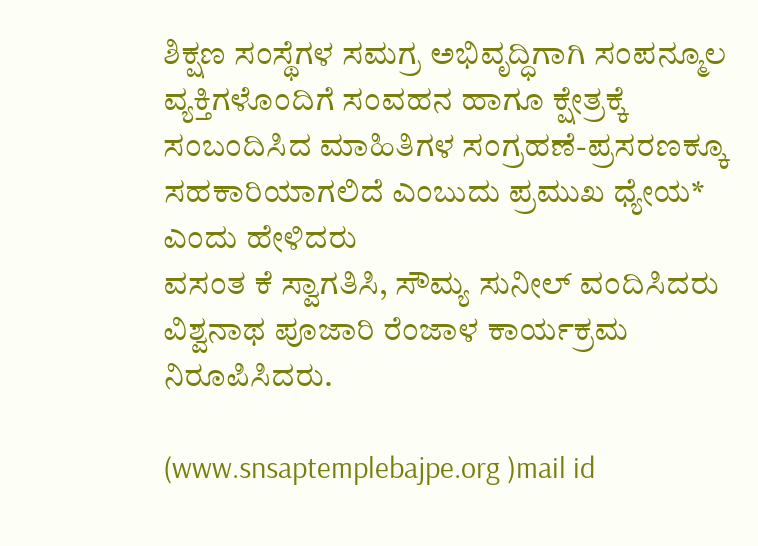ಶಿಕ್ಷಣ ಸಂಸ್ಥೆಗಳ ಸಮಗ್ರ ಅಭಿವೃದ್ಧಿಗಾಗಿ ಸಂಪನ್ಮೂಲ ವ್ಯಕ್ತಿಗಳೊಂದಿಗೆ ಸಂವಹನ ಹಾಗೂ ಕ್ಷೇತ್ರಕ್ಕೆ ಸಂಬಂದಿಸಿದ ಮಾಹಿತಿಗಳ ಸಂಗ್ರಹಣೆ-ಪ್ರಸರಣಕ್ಕೂ ಸಹಕಾರಿಯಾಗಲಿದೆ ಎಂಬುದು ಪ್ರಮುಖ ಧ್ಯೇಯ* ಎಂದು ಹೇಳಿದರು
ವಸಂತ ಕೆ ಸ್ವಾಗತಿಸಿ, ಸೌಮ್ಯ ಸುನೀಲ್ ವಂದಿಸಿದರು ವಿಶ್ವನಾಥ ಪೂಜಾರಿ ರೆಂಜಾಳ ಕಾರ್ಯಕ್ರಮ ನಿರೂಪಿಸಿದರು.

(www.snsaptemplebajpe.org )mail id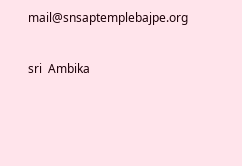mail@snsaptemplebajpe.org

sri  Ambika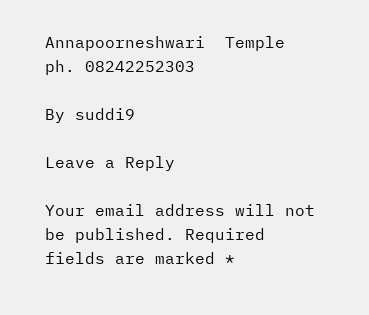Annapoorneshwari  Temple  ph. 08242252303

By suddi9

Leave a Reply

Your email address will not be published. Required fields are marked *